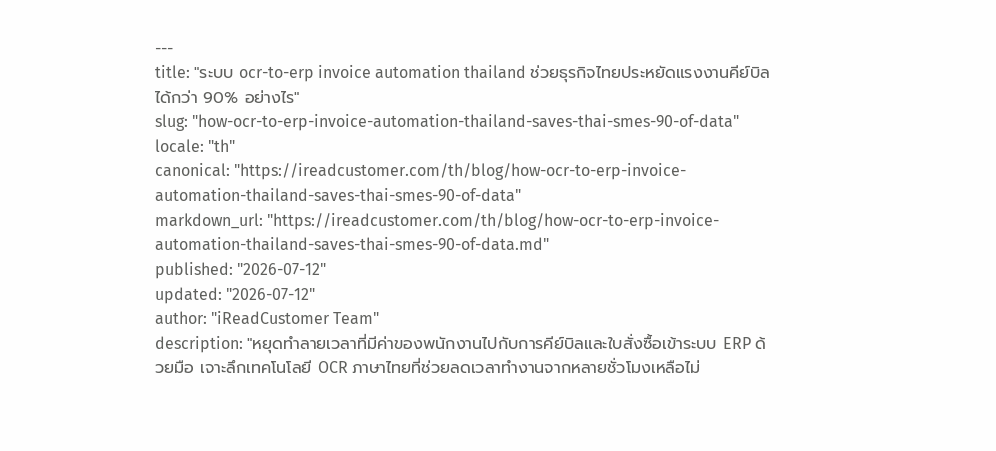---
title: "ระบบ ocr-to-erp invoice automation thailand ช่วยธุรกิจไทยประหยัดแรงงานคีย์บิลได้กว่า 90% อย่างไร"
slug: "how-ocr-to-erp-invoice-automation-thailand-saves-thai-smes-90-of-data"
locale: "th"
canonical: "https://ireadcustomer.com/th/blog/how-ocr-to-erp-invoice-automation-thailand-saves-thai-smes-90-of-data"
markdown_url: "https://ireadcustomer.com/th/blog/how-ocr-to-erp-invoice-automation-thailand-saves-thai-smes-90-of-data.md"
published: "2026-07-12"
updated: "2026-07-12"
author: "iReadCustomer Team"
description: "หยุดทำลายเวลาที่มีค่าของพนักงานไปกับการคีย์บิลและใบสั่งซื้อเข้าระบบ ERP ด้วยมือ เจาะลึกเทคโนโลยี OCR ภาษาไทยที่ช่วยลดเวลาทำงานจากหลายชั่วโมงเหลือไม่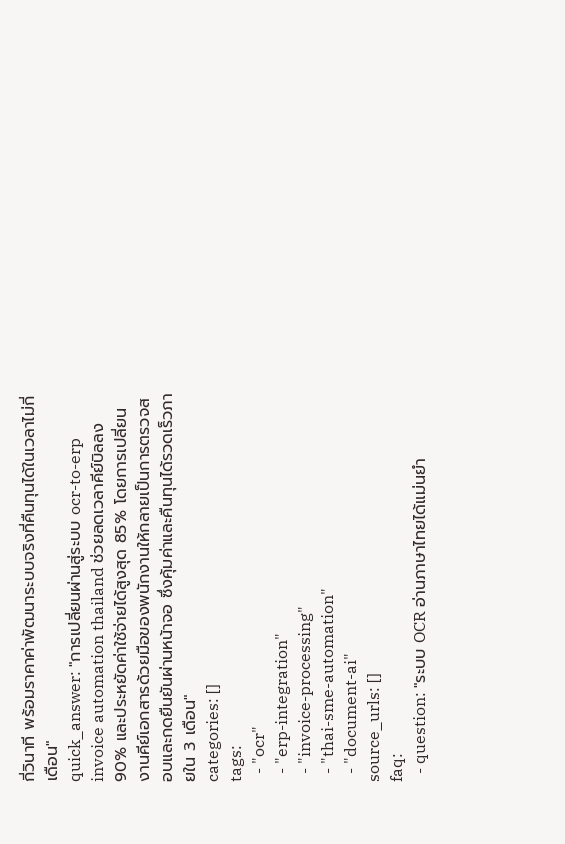กี่วินาที พร้อมราคาค่าพัฒนาระบบจริงที่คืนทุนได้ในเวลาไม่กี่เดือน"
quick_answer: "การเปลี่ยนผ่านสู่ระบบ ocr-to-erp invoice automation thailand ช่วยลดเวลาคีย์บิลลง 90% และประหยัดค่าใช้จ่ายได้สูงสุด 85% โดยการเปลี่ยนงานคีย์เอกสารด้วยมือของพนักงานให้กลายเป็นการตรวจสอบและกดยืนยันผ่านหน้าจอ ซึ่งคุ้มค่าและคืนทุนได้รวดเร็วภายใน 3 เดือน"
categories: []
tags:
  - "ocr"
  - "erp-integration"
  - "invoice-processing"
  - "thai-sme-automation"
  - "document-ai"
source_urls: []
faq:
  - question: "ระบบ OCR อ่านภาษาไทยได้แม่นยำ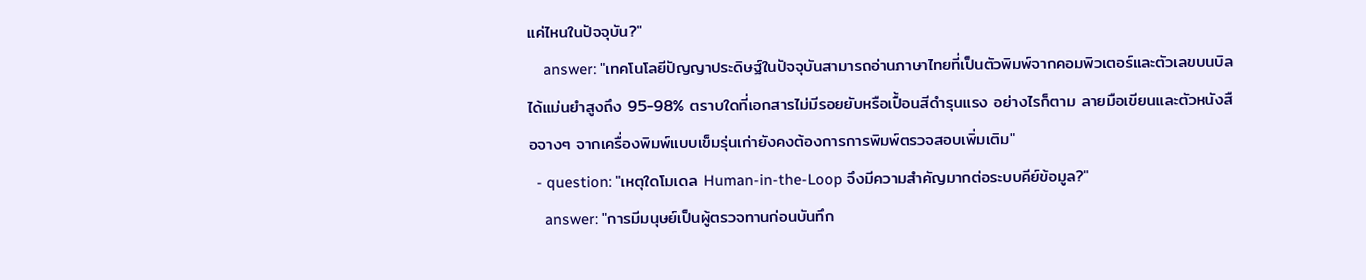แค่ไหนในปัจจุบัน?"
    answer: "เทคโนโลยีปัญญาประดิษฐ์ในปัจจุบันสามารถอ่านภาษาไทยที่เป็นตัวพิมพ์จากคอมพิวเตอร์และตัวเลขบนบิลได้แม่นยำสูงถึง 95-98% ตราบใดที่เอกสารไม่มีรอยยับหรือเปื้อนสีดำรุนแรง อย่างไรก็ตาม ลายมือเขียนและตัวหนังสือจางๆ จากเครื่องพิมพ์แบบเข็มรุ่นเก่ายังคงต้องการการพิมพ์ตรวจสอบเพิ่มเติม"
  - question: "เหตุใดโมเดล Human-in-the-Loop จึงมีความสำคัญมากต่อระบบคีย์ข้อมูล?"
    answer: "การมีมนุษย์เป็นผู้ตรวจทานก่อนบันทึก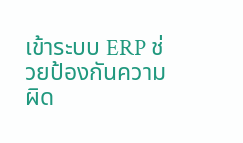เข้าระบบ ERP ช่วยป้องกันความผิด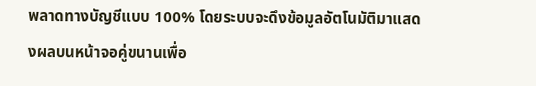พลาดทางบัญชีแบบ 100% โดยระบบจะดึงข้อมูลอัตโนมัติมาแสดงผลบนหน้าจอคู่ขนานเพื่อ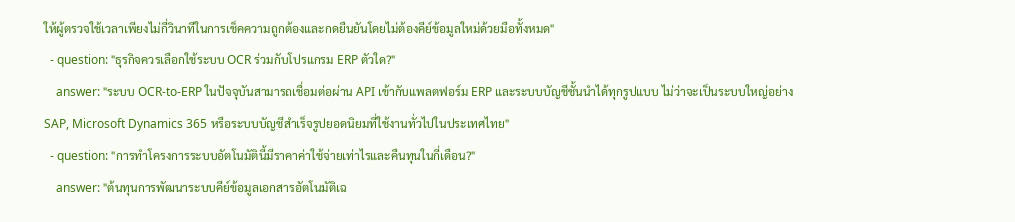ให้ผู้ตรวจใช้เวลาเพียงไม่กี่วินาทีในการเช็คความถูกต้องและกดยืนยันโดยไม่ต้องคีย์ข้อมูลใหม่ด้วยมือทั้งหมด"
  - question: "ธุรกิจควรเลือกใช้ระบบ OCR ร่วมกับโปรแกรม ERP ตัวใด?"
    answer: "ระบบ OCR-to-ERP ในปัจจุบันสามารถเชื่อมต่อผ่าน API เข้ากับแพลตฟอร์ม ERP และระบบบัญชีชั้นนำได้ทุกรูปแบบ ไม่ว่าจะเป็นระบบใหญ่อย่าง SAP, Microsoft Dynamics 365 หรือระบบบัญชีสำเร็จรูปยอดนิยมที่ใช้งานทั่วไปในประเทศไทย"
  - question: "การทำโครงการระบบอัตโนมัตินี้มีราคาค่าใช้จ่ายเท่าไรและคืนทุนในกี่เดือน?"
    answer: "ต้นทุนการพัฒนาระบบคีย์ข้อมูลเอกสารอัตโนมัติเฉ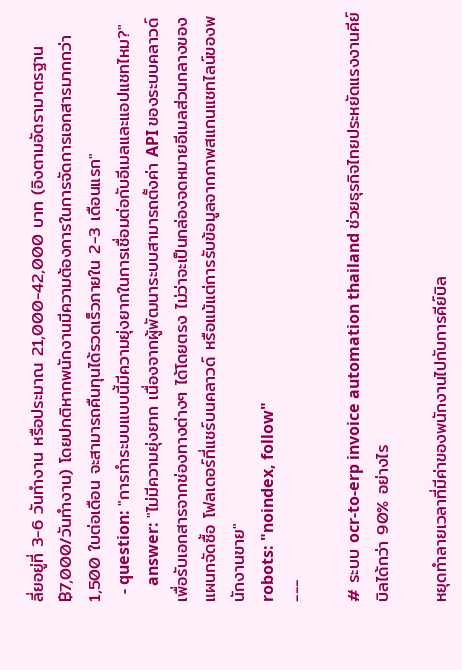ลี่ยอยู่ที่ 3-6 วันทำงาน หรือประมาณ 21,000-42,000 บาท (อิงตามอัตรามาตรฐาน ฿7,000/วันทำงาน) โดยปกติหากพนักงานมีความต้องการในการจัดการเอกสารมากกว่า 1,500 ใบต่อเดือน จะสามารถคืนทุนได้รวดเร็วภายใน 2-3 เดือนแรก"
  - question: "การทำระบบแบบนี้มีความยุ่งยากในการเชื่อมต่อกับอีเมลและแอปแชทไหม?"
    answer: "ไม่มีความยุ่งยาก เนื่องจากผู้พัฒนาระบบสามารถตั้งค่า API ของระบบคลาวด์เพื่อรับเอกสารจากช่องทางต่างๆ ได้โดยตรง ไม่ว่าจะเป็นกล่องจดหมายอีเมลส่วนกลางของแผนกจัดซื้อ โฟลเดอร์ที่แชร์บนคลาวด์ หรือแม้แต่การรับข้อมูลจากภาพสแกนแชทไลน์ของพนักงานขาย"
robots: "noindex, follow"
---

# ระบบ ocr-to-erp invoice automation thailand ช่วยธุรกิจไทยประหยัดแรงงานคีย์บิลได้กว่า 90% อย่างไร

หยุดทำลายเวลาที่มีค่าของพนักงานไปกับการคีย์บิล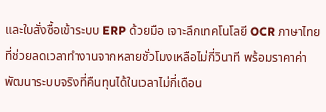และใบสั่งซื้อเข้าระบบ ERP ด้วยมือ เจาะลึกเทคโนโลยี OCR ภาษาไทยที่ช่วยลดเวลาทำงานจากหลายชั่วโมงเหลือไม่กี่วินาที พร้อมราคาค่าพัฒนาระบบจริงที่คืนทุนได้ในเวลาไม่กี่เดือน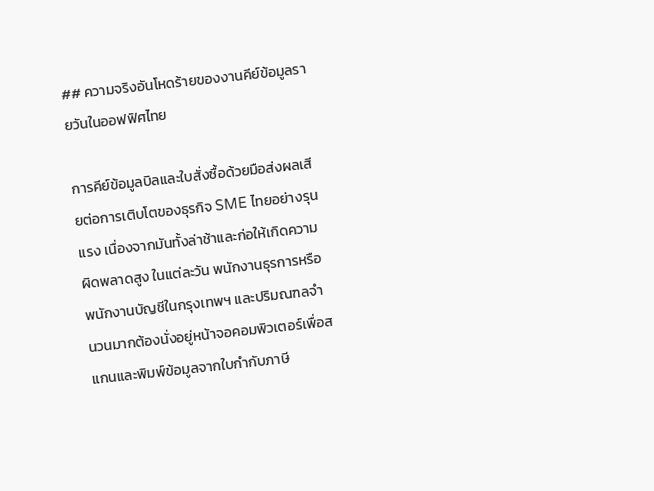## ความจริงอันโหดร้ายของงานคีย์ข้อมูลรายวันในออฟฟิศไทย

การคีย์ข้อมูลบิลและใบสั่งซื้อด้วยมือส่งผลเสียต่อการเติบโตของธุรกิจ SME ไทยอย่างรุนแรง เนื่องจากมันทั้งล่าช้าและก่อให้เกิดความผิดพลาดสูง ในแต่ละวัน พนักงานธุรการหรือพนักงานบัญชีในกรุงเทพฯ และปริมณฑลจำนวนมากต้องนั่งอยู่หน้าจอคอมพิวเตอร์เพื่อสแกนและพิมพ์ข้อมูลจากใบกำกับภาษี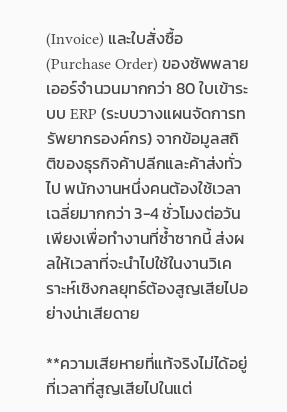(Invoice) และใบสั่งซื้อ (Purchase Order) ของซัพพลายเออร์จำนวนมากกว่า 80 ใบเข้าระบบ ERP (ระบบวางแผนจัดการทรัพยากรองค์กร) จากข้อมูลสถิติของธุรกิจค้าปลีกและค้าส่งทั่วไป พนักงานหนึ่งคนต้องใช้เวลาเฉลี่ยมากกว่า 3-4 ชั่วโมงต่อวันเพียงเพื่อทำงานที่ซ้ำซากนี้ ส่งผลให้เวลาที่จะนำไปใช้ในงานวิเคราะห์เชิงกลยุทธ์ต้องสูญเสียไปอย่างน่าเสียดาย

**ความเสียหายที่แท้จริงไม่ได้อยู่ที่เวลาที่สูญเสียไปในแต่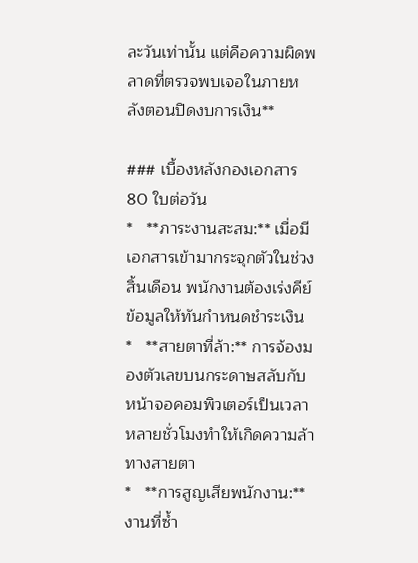ละวันเท่านั้น แต่คือความผิดพลาดที่ตรวจพบเจอในภายหลังตอนปิดงบการเงิน**

### เบื้องหลังกองเอกสาร 80 ใบต่อวัน
*   **ภาระงานสะสม:** เมื่อมีเอกสารเข้ามากระจุกตัวในช่วงสิ้นเดือน พนักงานต้องเร่งคีย์ข้อมูลให้ทันกำหนดชำระเงิน
*   **สายตาที่ล้า:** การจ้องมองตัวเลขบนกระดาษสลับกับหน้าจอคอมพิวเตอร์เป็นเวลาหลายชั่วโมงทำให้เกิดความล้าทางสายตา
*   **การสูญเสียพนักงาน:** งานที่ซ้ำ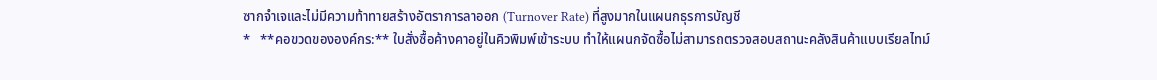ซากจำเจและไม่มีความท้าทายสร้างอัตราการลาออก (Turnover Rate) ที่สูงมากในแผนกธุรการบัญชี
*   **คอขวดขององค์กร:** ใบสั่งซื้อค้างคาอยู่ในคิวพิมพ์เข้าระบบ ทำให้แผนกจัดซื้อไม่สามารถตรวจสอบสถานะคลังสินค้าแบบเรียลไทม์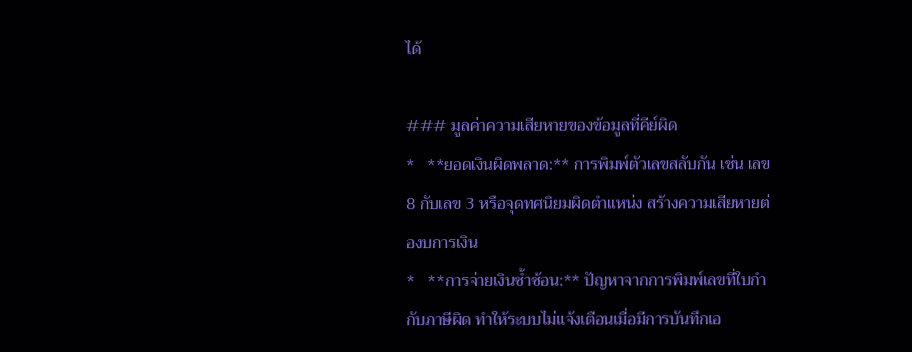ได้

### มูลค่าความเสียหายของข้อมูลที่คีย์ผิด
*   **ยอดเงินผิดพลาด:** การพิมพ์ตัวเลขสลับกัน เช่น เลข 8 กับเลข 3 หรือจุดทศนิยมผิดตำแหน่ง สร้างความเสียหายต่องบการเงิน
*   **การจ่ายเงินซ้ำซ้อน:** ปัญหาจากการพิมพ์เลขที่ใบกำกับภาษีผิด ทำให้ระบบไม่แจ้งเตือนเมื่อมีการบันทึกเอ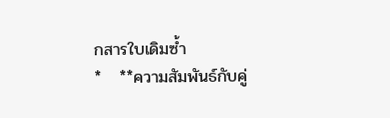กสารใบเดิมซ้ำ
*   **ความสัมพันธ์กับคู่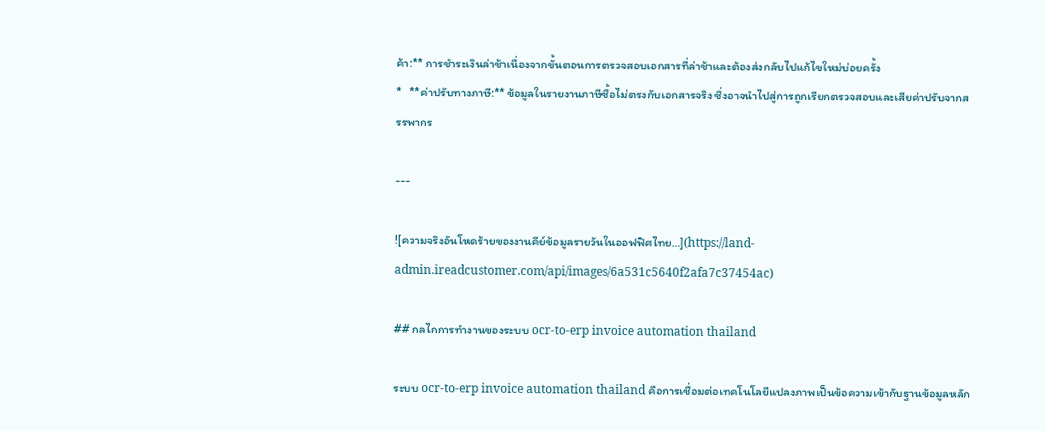ค้า:** การชำระเงินล่าช้าเนื่องจากขั้นตอนการตรวจสอบเอกสารที่ล่าช้าและต้องส่งกลับไปแก้ไขใหม่บ่อยครั้ง
*   **ค่าปรับทางภาษี:** ข้อมูลในรายงานภาษีซื้อไม่ตรงกับเอกสารจริง ซึ่งอาจนำไปสู่การถูกเรียกตรวจสอบและเสียค่าปรับจากสรรพากร

---

![ความจริงอันโหดร้ายของงานคีย์ข้อมูลรายวันในออฟฟิศไทย…](https://land-admin.ireadcustomer.com/api/images/6a531c5640f2afa7c37454ac)

## กลไกการทำงานของระบบ ocr-to-erp invoice automation thailand

ระบบ ocr-to-erp invoice automation thailand คือการเชื่อมต่อเทคโนโลยีแปลงภาพเป็นข้อความเข้ากับฐานข้อมูลหลัก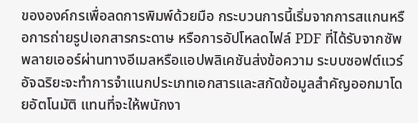ขององค์กรเพื่อลดการพิมพ์ด้วยมือ กระบวนการนี้เริ่มจากการสแกนหรือการถ่ายรูปเอกสารกระดาษ หรือการอัปโหลดไฟล์ PDF ที่ได้รับจากซัพพลายเออร์ผ่านทางอีเมลหรือแอปพลิเคชันส่งข้อความ ระบบซอฟต์แวร์อัจฉริยะจะทำการจำแนกประเภทเอกสารและสกัดข้อมูลสำคัญออกมาโดยอัตโนมัติ แทนที่จะให้พนักงา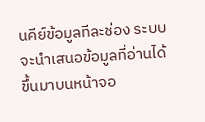นคีย์ข้อมูลทีละช่อง ระบบจะนำเสนอข้อมูลที่อ่านได้ขึ้นมาบนหน้าจอ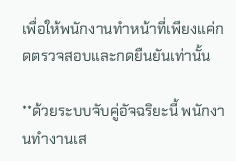เพื่อให้พนักงานทำหน้าที่เพียงแค่กดตรวจสอบและกดยืนยันเท่านั้น

**ด้วยระบบจับคู่อัจฉริยะนี้ พนักงานทำงานเส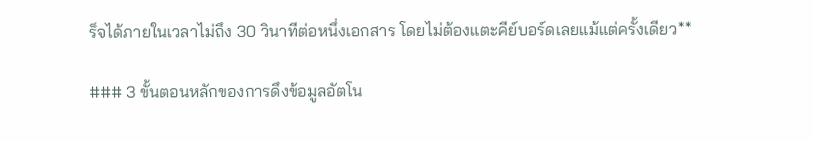ร็จได้ภายในเวลาไม่ถึง 30 วินาทีต่อหนึ่งเอกสาร โดยไม่ต้องแตะคีย์บอร์ดเลยแม้แต่ครั้งเดียว**

### 3 ขั้นตอนหลักของการดึงข้อมูลอัตโน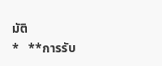มัติ
*   **การรับ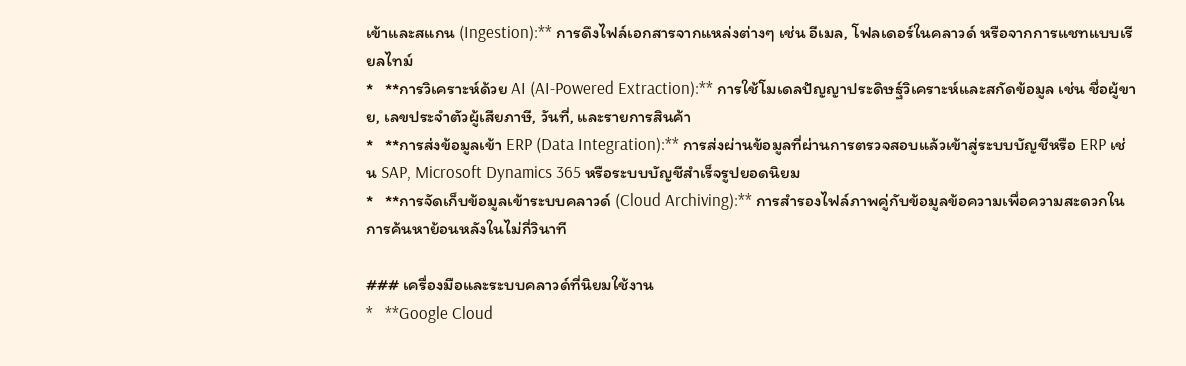เข้าและสแกน (Ingestion):** การดึงไฟล์เอกสารจากแหล่งต่างๆ เช่น อีเมล, โฟลเดอร์ในคลาวด์ หรือจากการแชทแบบเรียลไทม์
*   **การวิเคราะห์ด้วย AI (AI-Powered Extraction):** การใช้โมเดลปัญญาประดิษฐ์วิเคราะห์และสกัดข้อมูล เช่น ชื่อผู้ขาย, เลขประจำตัวผู้เสียภาษี, วันที่, และรายการสินค้า
*   **การส่งข้อมูลเข้า ERP (Data Integration):** การส่งผ่านข้อมูลที่ผ่านการตรวจสอบแล้วเข้าสู่ระบบบัญชีหรือ ERP เช่น SAP, Microsoft Dynamics 365 หรือระบบบัญชีสำเร็จรูปยอดนิยม
*   **การจัดเก็บข้อมูลเข้าระบบคลาวด์ (Cloud Archiving):** การสำรองไฟล์ภาพคู่กับข้อมูลข้อความเพื่อความสะดวกในการค้นหาย้อนหลังในไม่กี่วินาที

### เครื่องมือและระบบคลาวด์ที่นิยมใช้งาน
*   **Google Cloud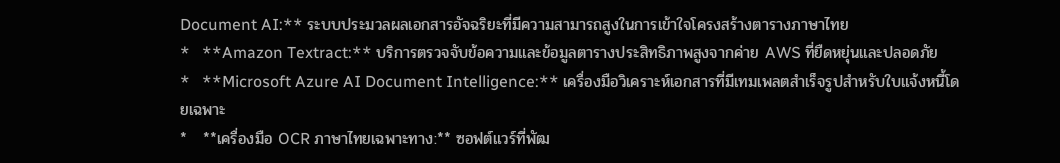Document AI:** ระบบประมวลผลเอกสารอัจฉริยะที่มีความสามารถสูงในการเข้าใจโครงสร้างตารางภาษาไทย
*   **Amazon Textract:** บริการตรวจจับข้อความและข้อมูลตารางประสิทธิภาพสูงจากค่าย AWS ที่ยืดหยุ่นและปลอดภัย
*   **Microsoft Azure AI Document Intelligence:** เครื่องมือวิเคราะห์เอกสารที่มีเทมเพลตสำเร็จรูปสำหรับใบแจ้งหนี้โดยเฉพาะ
*   **เครื่องมือ OCR ภาษาไทยเฉพาะทาง:** ซอฟต์แวร์ที่พัฒ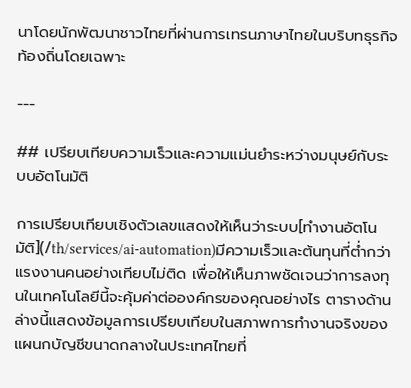นาโดยนักพัฒนาชาวไทยที่ผ่านการเทรนภาษาไทยในบริบทธุรกิจท้องถิ่นโดยเฉพาะ

---

## เปรียบเทียบความเร็วและความแม่นยำระหว่างมนุษย์กับระบบอัตโนมัติ

การเปรียบเทียบเชิงตัวเลขแสดงให้เห็นว่าระบบ[ทำงานอัตโนมัติ](/th/services/ai-automation)มีความเร็วและต้นทุนที่ต่ำกว่าแรงงานคนอย่างเทียบไม่ติด เพื่อให้เห็นภาพชัดเจนว่าการลงทุนในเทคโนโลยีนี้จะคุ้มค่าต่อองค์กรของคุณอย่างไร ตารางด้านล่างนี้แสดงข้อมูลการเปรียบเทียบในสภาพการทำงานจริงของแผนกบัญชีขนาดกลางในประเทศไทยที่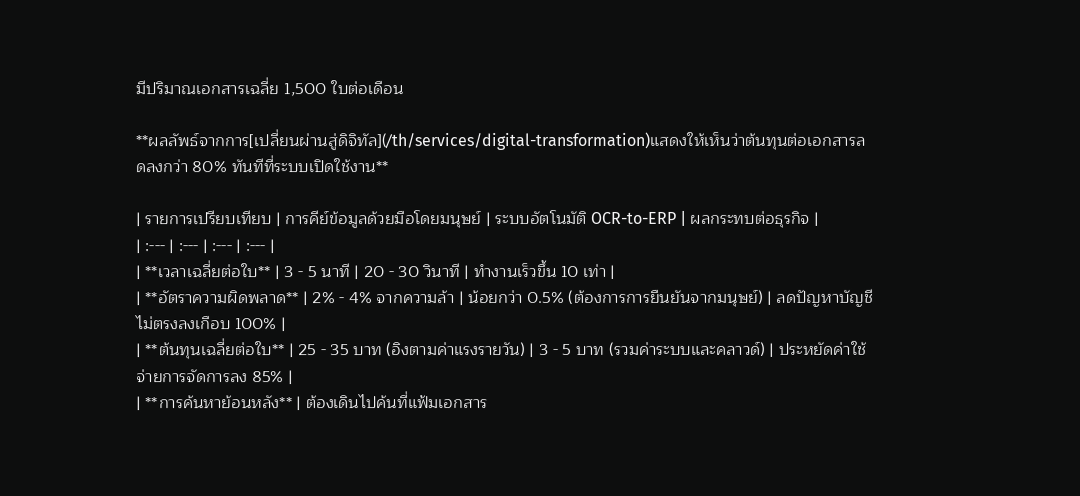มีปริมาณเอกสารเฉลี่ย 1,500 ใบต่อเดือน

**ผลลัพธ์จากการ[เปลี่ยนผ่านสู่ดิจิทัล](/th/services/digital-transformation)แสดงให้เห็นว่าต้นทุนต่อเอกสารลดลงกว่า 80% ทันทีที่ระบบเปิดใช้งาน**

| รายการเปรียบเทียบ | การคีย์ข้อมูลด้วยมือโดยมนุษย์ | ระบบอัตโนมัติ OCR-to-ERP | ผลกระทบต่อธุรกิจ |
| :--- | :--- | :--- | :--- |
| **เวลาเฉลี่ยต่อใบ** | 3 - 5 นาที | 20 - 30 วินาที | ทำงานเร็วขึ้น 10 เท่า |
| **อัตราความผิดพลาด** | 2% - 4% จากความล้า | น้อยกว่า 0.5% (ต้องการการยืนยันจากมนุษย์) | ลดปัญหาบัญชีไม่ตรงลงเกือบ 100% |
| **ต้นทุนเฉลี่ยต่อใบ** | 25 - 35 บาท (อิงตามค่าแรงรายวัน) | 3 - 5 บาท (รวมค่าระบบและคลาวด์) | ประหยัดค่าใช้จ่ายการจัดการลง 85% |
| **การค้นหาย้อนหลัง** | ต้องเดินไปค้นที่แฟ้มเอกสาร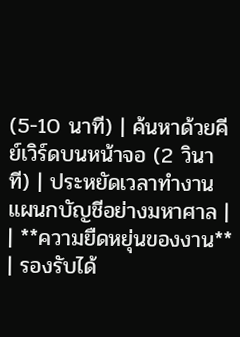(5-10 นาที) | ค้นหาด้วยคีย์เวิร์ดบนหน้าจอ (2 วินาที) | ประหยัดเวลาทำงานแผนกบัญชีอย่างมหาศาล |
| **ความยืดหยุ่นของงาน** | รองรับได้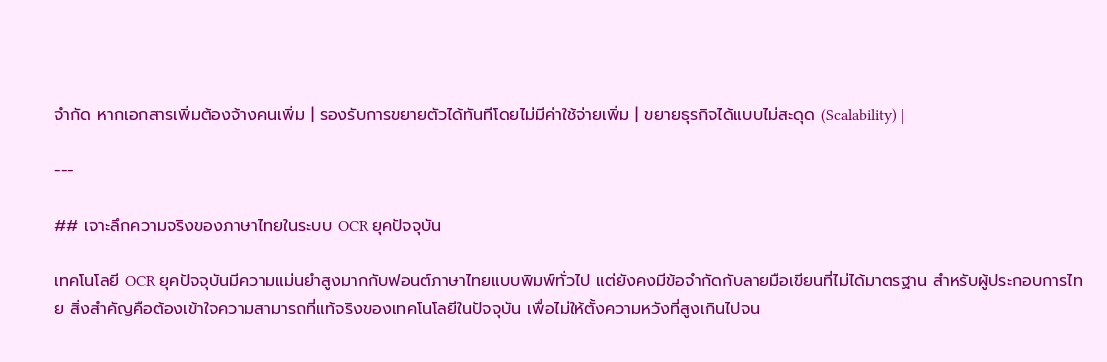จำกัด หากเอกสารเพิ่มต้องจ้างคนเพิ่ม | รองรับการขยายตัวได้ทันทีโดยไม่มีค่าใช้จ่ายเพิ่ม | ขยายธุรกิจได้แบบไม่สะดุด (Scalability) |

---

## เจาะลึกความจริงของภาษาไทยในระบบ OCR ยุคปัจจุบัน

เทคโนโลยี OCR ยุคปัจจุบันมีความแม่นยำสูงมากกับฟอนต์ภาษาไทยแบบพิมพ์ทั่วไป แต่ยังคงมีข้อจำกัดกับลายมือเขียนที่ไม่ได้มาตรฐาน สำหรับผู้ประกอบการไทย สิ่งสำคัญคือต้องเข้าใจความสามารถที่แท้จริงของเทคโนโลยีในปัจจุบัน เพื่อไม่ให้ตั้งความหวังที่สูงเกินไปจน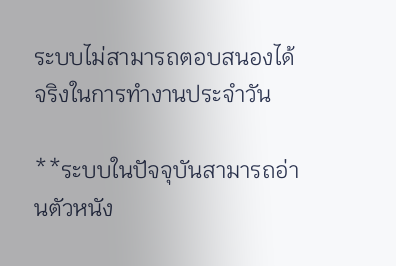ระบบไม่สามารถตอบสนองได้จริงในการทำงานประจำวัน

**ระบบในปัจจุบันสามารถอ่านตัวหนัง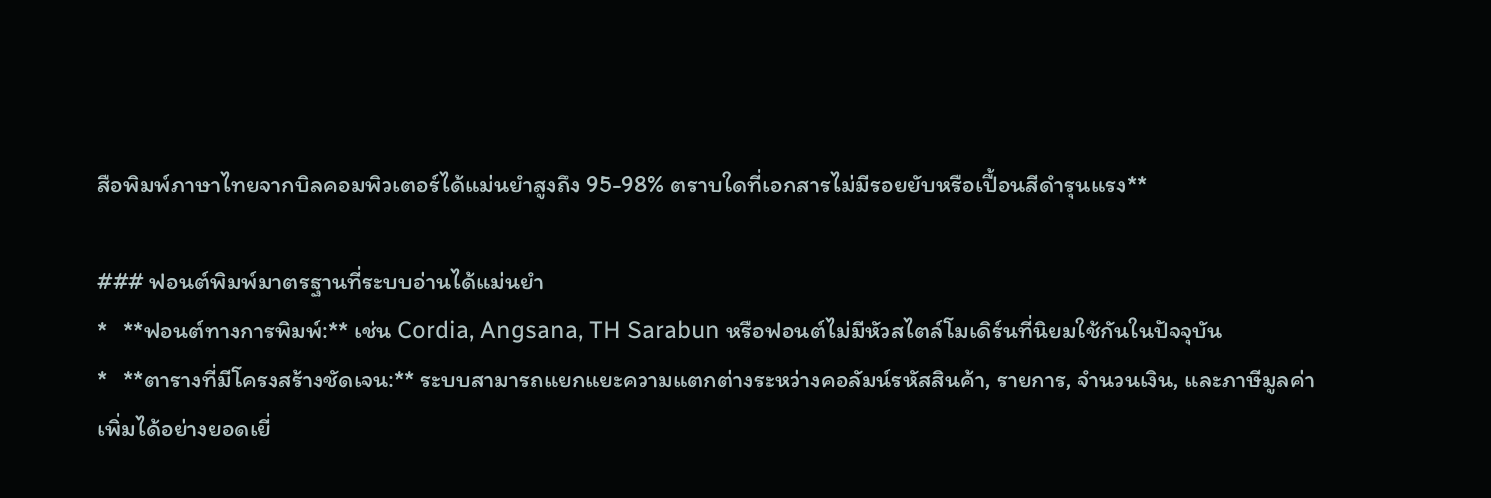สือพิมพ์ภาษาไทยจากบิลคอมพิวเตอร์ได้แม่นยำสูงถึง 95-98% ตราบใดที่เอกสารไม่มีรอยยับหรือเปื้อนสีดำรุนแรง**

### ฟอนต์พิมพ์มาตรฐานที่ระบบอ่านได้แม่นยำ
*   **ฟอนต์ทางการพิมพ์:** เช่น Cordia, Angsana, TH Sarabun หรือฟอนต์ไม่มีหัวสไตล์โมเดิร์นที่นิยมใช้กันในปัจจุบัน
*   **ตารางที่มีโครงสร้างชัดเจน:** ระบบสามารถแยกแยะความแตกต่างระหว่างคอลัมน์รหัสสินค้า, รายการ, จำนวนเงิน, และภาษีมูลค่าเพิ่มได้อย่างยอดเยี่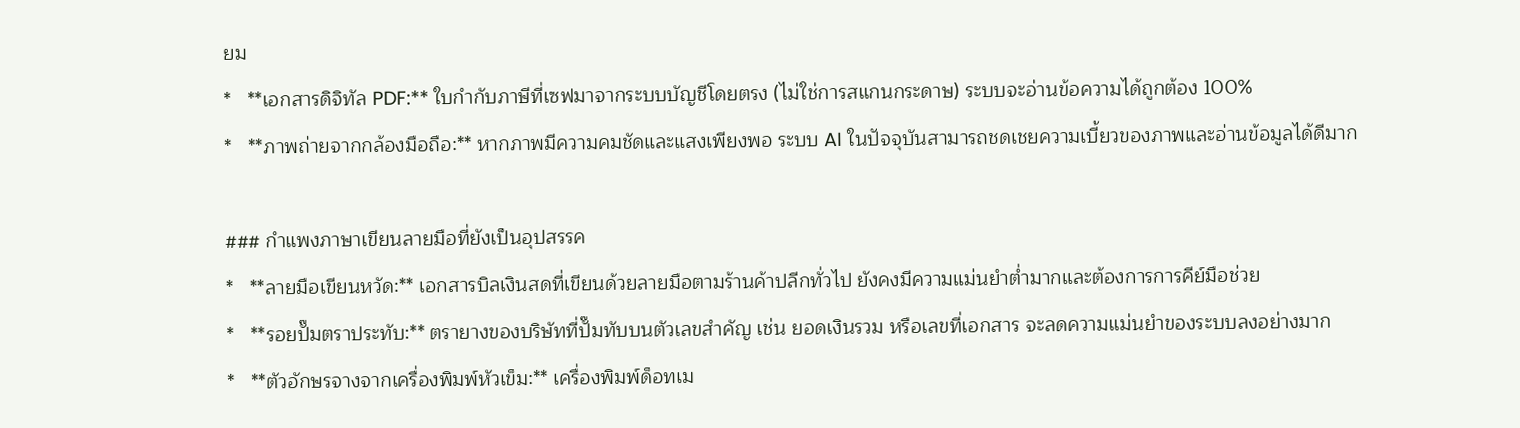ยม
*   **เอกสารดิจิทัล PDF:** ใบกำกับภาษีที่เซฟมาจากระบบบัญชีโดยตรง (ไม่ใช่การสแกนกระดาษ) ระบบจะอ่านข้อความได้ถูกต้อง 100%
*   **ภาพถ่ายจากกล้องมือถือ:** หากภาพมีความคมชัดและแสงเพียงพอ ระบบ AI ในปัจจุบันสามารถชดเชยความเบี้ยวของภาพและอ่านข้อมูลได้ดีมาก

### กำแพงภาษาเขียนลายมือที่ยังเป็นอุปสรรค
*   **ลายมือเขียนหวัด:** เอกสารบิลเงินสดที่เขียนด้วยลายมือตามร้านค้าปลีกทั่วไป ยังคงมีความแม่นยำต่ำมากและต้องการการคีย์มือช่วย
*   **รอยปั๊มตราประทับ:** ตรายางของบริษัทที่ปั๊มทับบนตัวเลขสำคัญ เช่น ยอดเงินรวม หรือเลขที่เอกสาร จะลดความแม่นยำของระบบลงอย่างมาก
*   **ตัวอักษรจางจากเครื่องพิมพ์หัวเข็ม:** เครื่องพิมพ์ด็อทเม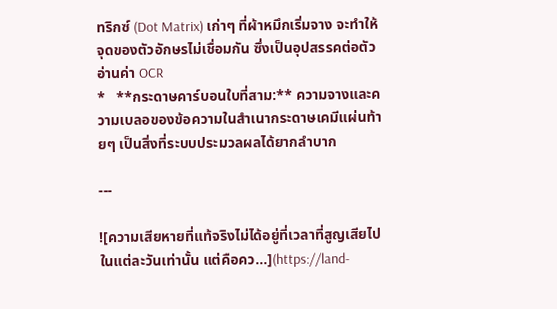ทริกซ์ (Dot Matrix) เก่าๆ ที่ผ้าหมึกเริ่มจาง จะทำให้จุดของตัวอักษรไม่เชื่อมกัน ซึ่งเป็นอุปสรรคต่อตัวอ่านค่า OCR
*   **กระดาษคาร์บอนใบที่สาม:** ความจางและความเบลอของข้อความในสำเนากระดาษเคมีแผ่นท้ายๆ เป็นสิ่งที่ระบบประมวลผลได้ยากลำบาก

---

![ความเสียหายที่แท้จริงไม่ได้อยู่ที่เวลาที่สูญเสียไปในแต่ละวันเท่านั้น แต่คือคว…](https://land-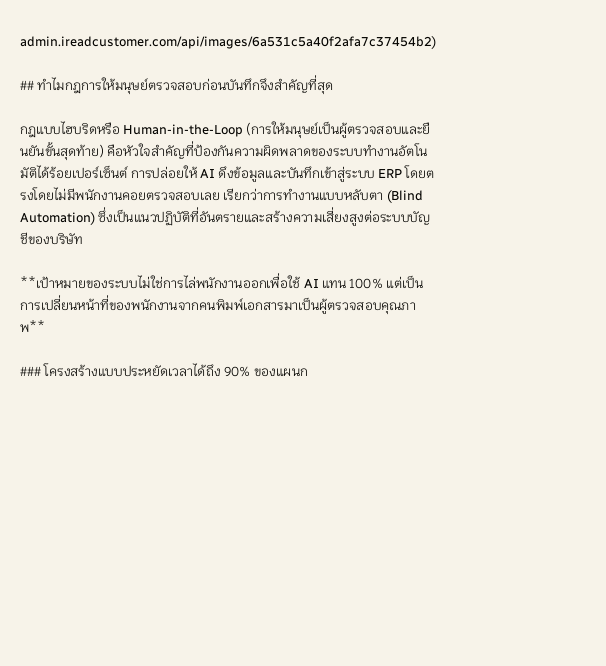admin.ireadcustomer.com/api/images/6a531c5a40f2afa7c37454b2)

## ทำไมกฎการให้มนุษย์ตรวจสอบก่อนบันทึกจึงสำคัญที่สุด

กฎแบบไฮบริดหรือ Human-in-the-Loop (การให้มนุษย์เป็นผู้ตรวจสอบและยืนยันขั้นสุดท้าย) คือหัวใจสำคัญที่ป้องกันความผิดพลาดของระบบทำงานอัตโนมัติได้ร้อยเปอร์เซ็นต์ การปล่อยให้ AI ดึงข้อมูลและบันทึกเข้าสู่ระบบ ERP โดยตรงโดยไม่มีพนักงานคอยตรวจสอบเลย เรียกว่าการทำงานแบบหลับตา (Blind Automation) ซึ่งเป็นแนวปฏิบัติที่อันตรายและสร้างความเสี่ยงสูงต่อระบบบัญชีของบริษัท

**เป้าหมายของระบบไม่ใช่การไล่พนักงานออกเพื่อใช้ AI แทน 100% แต่เป็นการเปลี่ยนหน้าที่ของพนักงานจากคนพิมพ์เอกสารมาเป็นผู้ตรวจสอบคุณภาพ**

### โครงสร้างแบบประหยัดเวลาได้ถึง 90% ของแผนก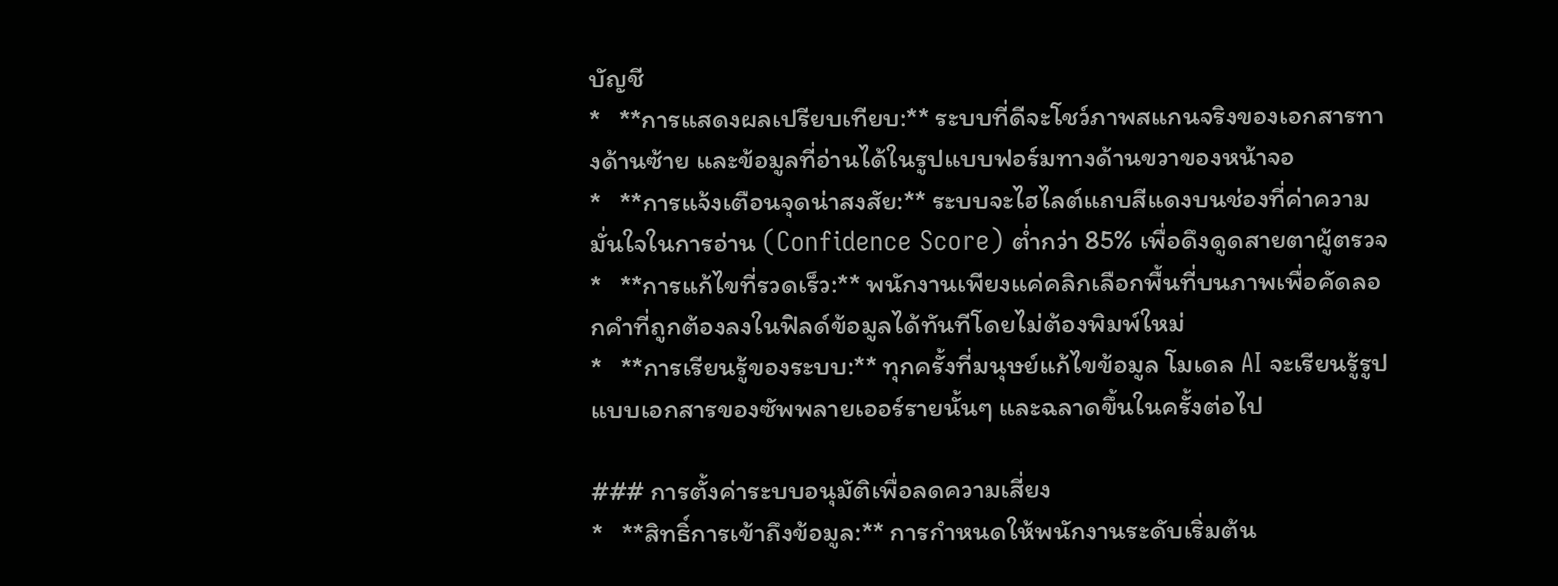บัญชี
*   **การแสดงผลเปรียบเทียบ:** ระบบที่ดีจะโชว์ภาพสแกนจริงของเอกสารทางด้านซ้าย และข้อมูลที่อ่านได้ในรูปแบบฟอร์มทางด้านขวาของหน้าจอ
*   **การแจ้งเตือนจุดน่าสงสัย:** ระบบจะไฮไลต์แถบสีแดงบนช่องที่ค่าความมั่นใจในการอ่าน (Confidence Score) ต่ำกว่า 85% เพื่อดึงดูดสายตาผู้ตรวจ
*   **การแก้ไขที่รวดเร็ว:** พนักงานเพียงแค่คลิกเลือกพื้นที่บนภาพเพื่อคัดลอกคำที่ถูกต้องลงในฟิลด์ข้อมูลได้ทันทีโดยไม่ต้องพิมพ์ใหม่
*   **การเรียนรู้ของระบบ:** ทุกครั้งที่มนุษย์แก้ไขข้อมูล โมเดล AI จะเรียนรู้รูปแบบเอกสารของซัพพลายเออร์รายนั้นๆ และฉลาดขึ้นในครั้งต่อไป

### การตั้งค่าระบบอนุมัติเพื่อลดความเสี่ยง
*   **สิทธิ์การเข้าถึงข้อมูล:** การกำหนดให้พนักงานระดับเริ่มต้น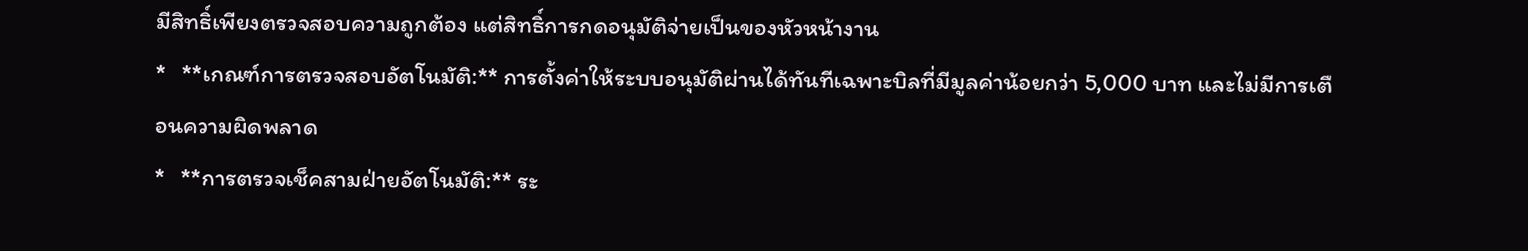มีสิทธิ์เพียงตรวจสอบความถูกต้อง แต่สิทธิ์การกดอนุมัติจ่ายเป็นของหัวหน้างาน
*   **เกณฑ์การตรวจสอบอัตโนมัติ:** การตั้งค่าให้ระบบอนุมัติผ่านได้ทันทีเฉพาะบิลที่มีมูลค่าน้อยกว่า 5,000 บาท และไม่มีการเตือนความผิดพลาด
*   **การตรวจเช็คสามฝ่ายอัตโนมัติ:** ระ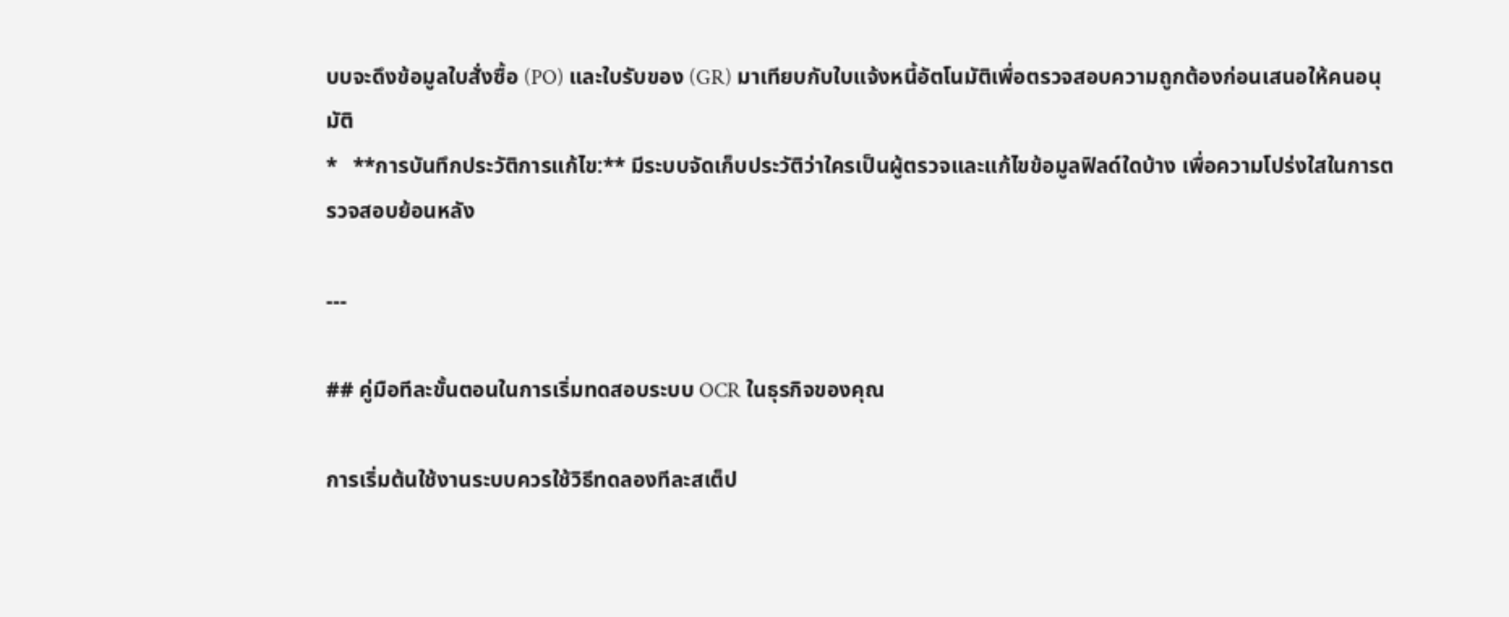บบจะดึงข้อมูลใบสั่งซื้อ (PO) และใบรับของ (GR) มาเทียบกับใบแจ้งหนี้อัตโนมัติเพื่อตรวจสอบความถูกต้องก่อนเสนอให้คนอนุมัติ
*   **การบันทึกประวัติการแก้ไข:** มีระบบจัดเก็บประวัติว่าใครเป็นผู้ตรวจและแก้ไขข้อมูลฟิลด์ใดบ้าง เพื่อความโปร่งใสในการตรวจสอบย้อนหลัง

---

## คู่มือทีละขั้นตอนในการเริ่มทดสอบระบบ OCR ในธุรกิจของคุณ

การเริ่มต้นใช้งานระบบควรใช้วิธีทดลองทีละสเต็ป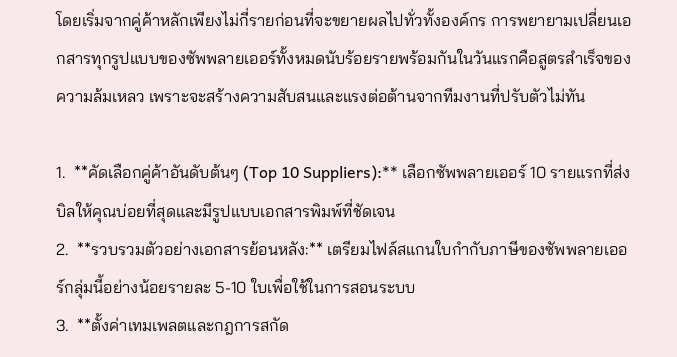โดยเริ่มจากคู่ค้าหลักเพียงไม่กี่รายก่อนที่จะขยายผลไปทั่วทั้งองค์กร การพยายามเปลี่ยนเอกสารทุกรูปแบบของซัพพลายเออร์ทั้งหมดนับร้อยรายพร้อมกันในวันแรกคือสูตรสำเร็จของความล้มเหลว เพราะจะสร้างความสับสนและแรงต่อต้านจากทีมงานที่ปรับตัวไม่ทัน

1.  **คัดเลือกคู่ค้าอันดับต้นๆ (Top 10 Suppliers):** เลือกซัพพลายเออร์ 10 รายแรกที่ส่งบิลให้คุณบ่อยที่สุดและมีรูปแบบเอกสารพิมพ์ที่ชัดเจน
2.  **รวบรวมตัวอย่างเอกสารย้อนหลัง:** เตรียมไฟล์สแกนใบกำกับภาษีของซัพพลายเออร์กลุ่มนี้อย่างน้อยรายละ 5-10 ใบเพื่อใช้ในการสอนระบบ
3.  **ตั้งค่าเทมเพลตและกฎการสกัด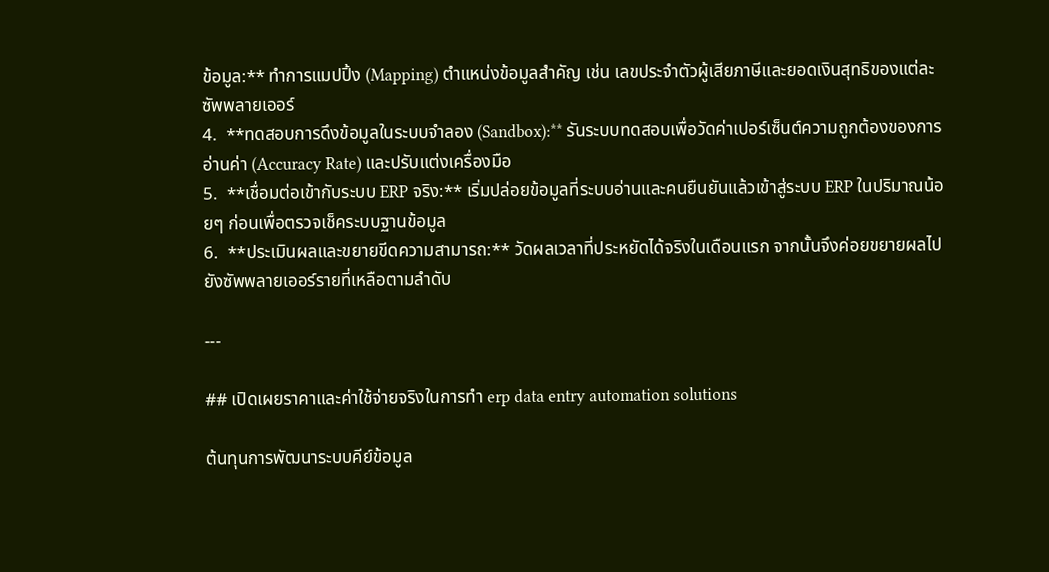ข้อมูล:** ทำการแมปปิ้ง (Mapping) ตำแหน่งข้อมูลสำคัญ เช่น เลขประจำตัวผู้เสียภาษีและยอดเงินสุทธิของแต่ละซัพพลายเออร์
4.  **ทดสอบการดึงข้อมูลในระบบจำลอง (Sandbox):** รันระบบทดสอบเพื่อวัดค่าเปอร์เซ็นต์ความถูกต้องของการอ่านค่า (Accuracy Rate) และปรับแต่งเครื่องมือ
5.  **เชื่อมต่อเข้ากับระบบ ERP จริง:** เริ่มปล่อยข้อมูลที่ระบบอ่านและคนยืนยันแล้วเข้าสู่ระบบ ERP ในปริมาณน้อยๆ ก่อนเพื่อตรวจเช็คระบบฐานข้อมูล
6.  **ประเมินผลและขยายขีดความสามารถ:** วัดผลเวลาที่ประหยัดได้จริงในเดือนแรก จากนั้นจึงค่อยขยายผลไปยังซัพพลายเออร์รายที่เหลือตามลำดับ

---

## เปิดเผยราคาและค่าใช้จ่ายจริงในการทำ erp data entry automation solutions

ต้นทุนการพัฒนาระบบคีย์ข้อมูล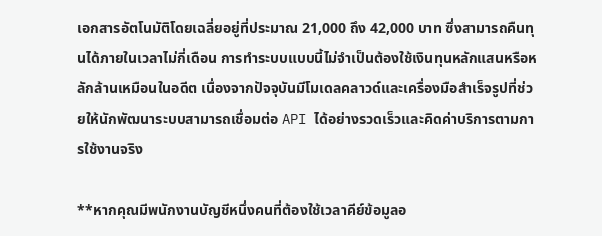เอกสารอัตโนมัติโดยเฉลี่ยอยู่ที่ประมาณ 21,000 ถึง 42,000 บาท ซึ่งสามารถคืนทุนได้ภายในเวลาไม่กี่เดือน การทำระบบแบบนี้ไม่จำเป็นต้องใช้เงินทุนหลักแสนหรือหลักล้านเหมือนในอดีต เนื่องจากปัจจุบันมีโมเดลคลาวด์และเครื่องมือสำเร็จรูปที่ช่วยให้นักพัฒนาระบบสามารถเชื่อมต่อ API ได้อย่างรวดเร็วและคิดค่าบริการตามการใช้งานจริง

**หากคุณมีพนักงานบัญชีหนึ่งคนที่ต้องใช้เวลาคีย์ข้อมูลอ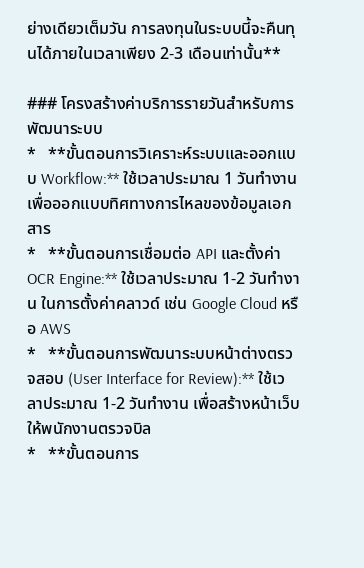ย่างเดียวเต็มวัน การลงทุนในระบบนี้จะคืนทุนได้ภายในเวลาเพียง 2-3 เดือนเท่านั้น**

### โครงสร้างค่าบริการรายวันสำหรับการพัฒนาระบบ
*   **ขั้นตอนการวิเคราะห์ระบบและออกแบบ Workflow:** ใช้เวลาประมาณ 1 วันทำงาน เพื่อออกแบบทิศทางการไหลของข้อมูลเอกสาร
*   **ขั้นตอนการเชื่อมต่อ API และตั้งค่า OCR Engine:** ใช้เวลาประมาณ 1-2 วันทำงาน ในการตั้งค่าคลาวด์ เช่น Google Cloud หรือ AWS
*   **ขั้นตอนการพัฒนาระบบหน้าต่างตรวจสอบ (User Interface for Review):** ใช้เวลาประมาณ 1-2 วันทำงาน เพื่อสร้างหน้าเว็บให้พนักงานตรวจบิล
*   **ขั้นตอนการ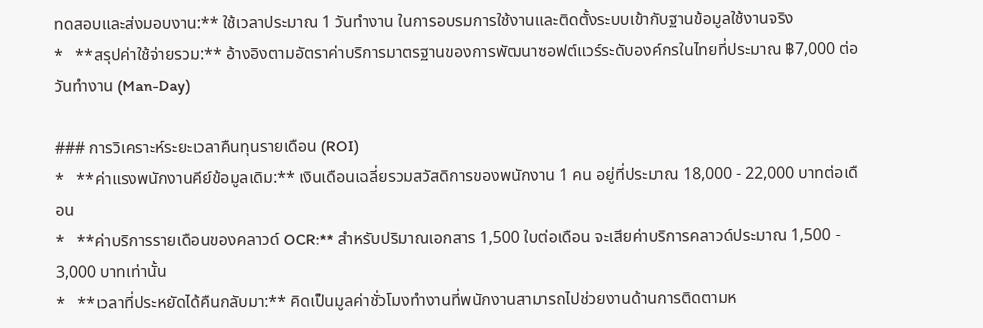ทดสอบและส่งมอบงาน:** ใช้เวลาประมาณ 1 วันทำงาน ในการอบรมการใช้งานและติดตั้งระบบเข้ากับฐานข้อมูลใช้งานจริง
*   **สรุปค่าใช้จ่ายรวม:** อ้างอิงตามอัตราค่าบริการมาตรฐานของการพัฒนาซอฟต์แวร์ระดับองค์กรในไทยที่ประมาณ ฿7,000 ต่อวันทำงาน (Man-Day)

### การวิเคราะห์ระยะเวลาคืนทุนรายเดือน (ROI)
*   **ค่าแรงพนักงานคีย์ข้อมูลเดิม:** เงินเดือนเฉลี่ยรวมสวัสดิการของพนักงาน 1 คน อยู่ที่ประมาณ 18,000 - 22,000 บาทต่อเดือน
*   **ค่าบริการรายเดือนของคลาวด์ OCR:** สำหรับปริมาณเอกสาร 1,500 ใบต่อเดือน จะเสียค่าบริการคลาวด์ประมาณ 1,500 - 3,000 บาทเท่านั้น
*   **เวลาที่ประหยัดได้คืนกลับมา:** คิดเป็นมูลค่าชั่วโมงทำงานที่พนักงานสามารถไปช่วยงานด้านการติดตามห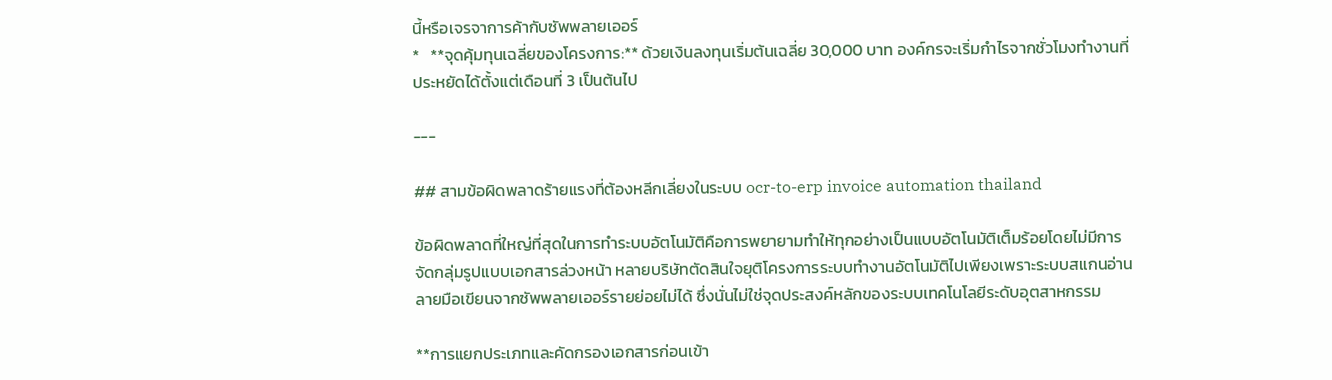นี้หรือเจรจาการค้ากับซัพพลายเออร์
*   **จุดคุ้มทุนเฉลี่ยของโครงการ:** ด้วยเงินลงทุนเริ่มต้นเฉลี่ย 30,000 บาท องค์กรจะเริ่มกำไรจากชั่วโมงทำงานที่ประหยัดได้ตั้งแต่เดือนที่ 3 เป็นต้นไป

---

## สามข้อผิดพลาดร้ายแรงที่ต้องหลีกเลี่ยงในระบบ ocr-to-erp invoice automation thailand

ข้อผิดพลาดที่ใหญ่ที่สุดในการทำระบบอัตโนมัติคือการพยายามทำให้ทุกอย่างเป็นแบบอัตโนมัติเต็มร้อยโดยไม่มีการจัดกลุ่มรูปแบบเอกสารล่วงหน้า หลายบริษัทตัดสินใจยุติโครงการระบบทำงานอัตโนมัติไปเพียงเพราะระบบสแกนอ่านลายมือเขียนจากซัพพลายเออร์รายย่อยไม่ได้ ซึ่งนั่นไม่ใช่จุดประสงค์หลักของระบบเทคโนโลยีระดับอุตสาหกรรม

**การแยกประเภทและคัดกรองเอกสารก่อนเข้า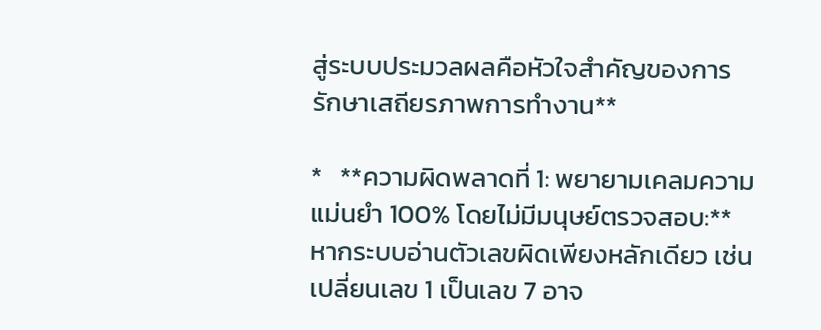สู่ระบบประมวลผลคือหัวใจสำคัญของการรักษาเสถียรภาพการทำงาน**

*   **ความผิดพลาดที่ 1: พยายามเคลมความแม่นยำ 100% โดยไม่มีมนุษย์ตรวจสอบ:** หากระบบอ่านตัวเลขผิดเพียงหลักเดียว เช่น เปลี่ยนเลข 1 เป็นเลข 7 อาจ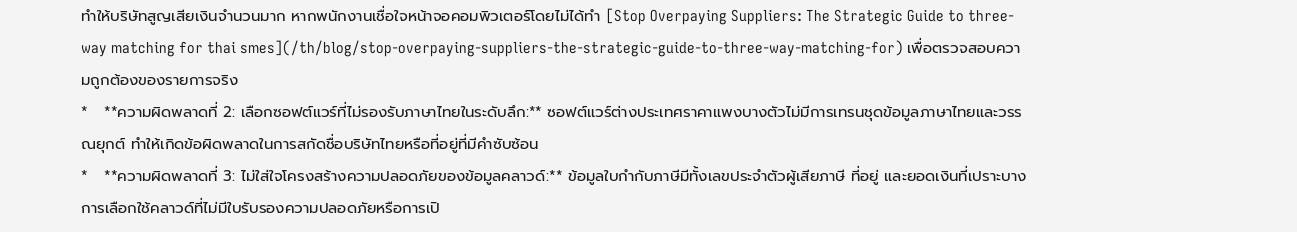ทำให้บริษัทสูญเสียเงินจำนวนมาก หากพนักงานเชื่อใจหน้าจอคอมพิวเตอร์โดยไม่ได้ทำ [Stop Overpaying Suppliers: The Strategic Guide to three-way matching for thai smes](/th/blog/stop-overpaying-suppliers-the-strategic-guide-to-three-way-matching-for) เพื่อตรวจสอบความถูกต้องของรายการจริง
*   **ความผิดพลาดที่ 2: เลือกซอฟต์แวร์ที่ไม่รองรับภาษาไทยในระดับลึก:** ซอฟต์แวร์ต่างประเทศราคาแพงบางตัวไม่มีการเทรนชุดข้อมูลภาษาไทยและวรรณยุกต์ ทำให้เกิดข้อผิดพลาดในการสกัดชื่อบริษัทไทยหรือที่อยู่ที่มีคำซับซ้อน
*   **ความผิดพลาดที่ 3: ไม่ใส่ใจโครงสร้างความปลอดภัยของข้อมูลคลาวด์:** ข้อมูลใบกำกับภาษีมีทั้งเลขประจำตัวผู้เสียภาษี ที่อยู่ และยอดเงินที่เปราะบาง การเลือกใช้คลาวด์ที่ไม่มีใบรับรองความปลอดภัยหรือการเปิ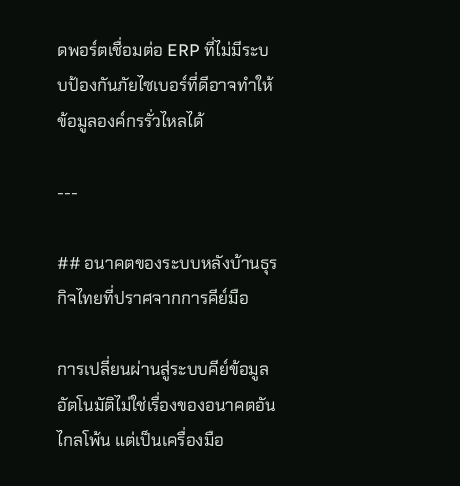ดพอร์ตเชื่อมต่อ ERP ที่ไม่มีระบบป้องกันภัยไซเบอร์ที่ดีอาจทำให้ข้อมูลองค์กรรั่วไหลได้

---

## อนาคตของระบบหลังบ้านธุรกิจไทยที่ปราศจากการคีย์มือ

การเปลี่ยนผ่านสู่ระบบคีย์ข้อมูลอัตโนมัติไม่ใช่เรื่องของอนาคตอันไกลโพ้น แต่เป็นเครื่องมือ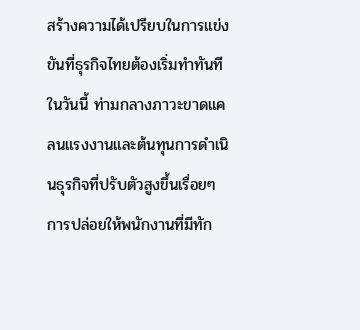สร้างความได้เปรียบในการแข่งขันที่ธุรกิจไทยต้องเริ่มทำทันทีในวันนี้ ท่ามกลางภาวะขาดแคลนแรงงานและต้นทุนการดำเนินธุรกิจที่ปรับตัวสูงขึ้นเรื่อยๆ การปล่อยให้พนักงานที่มีทัก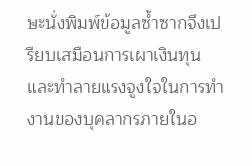ษะนั่งพิมพ์ข้อมูลซ้ำซากจึงเปรียบเสมือนการเผาเงินทุนและทำลายแรงจูงใจในการทำงานของบุคลากรภายในอ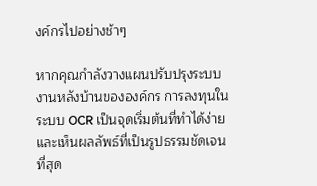งค์กรไปอย่างช้าๆ

หากคุณกำลังวางแผนปรับปรุงระบบงานหลังบ้านขององค์กร การลงทุนในระบบ OCR เป็นจุดเริ่มต้นที่ทำได้ง่ายและเห็นผลลัพธ์ที่เป็นรูปธรรมชัดเจนที่สุด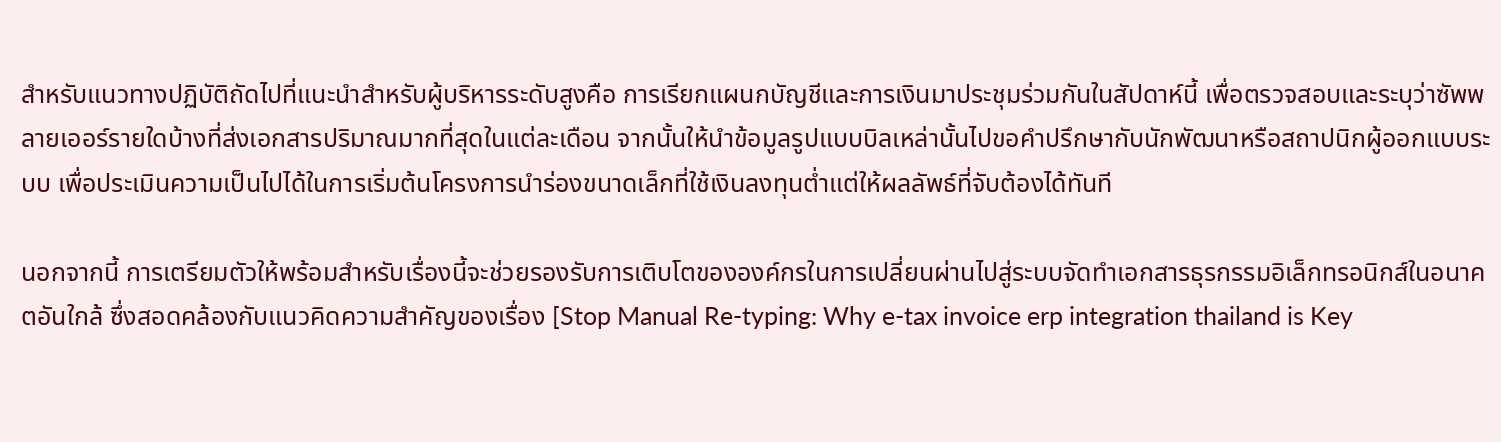สำหรับแนวทางปฏิบัติถัดไปที่แนะนำสำหรับผู้บริหารระดับสูงคือ การเรียกแผนกบัญชีและการเงินมาประชุมร่วมกันในสัปดาห์นี้ เพื่อตรวจสอบและระบุว่าซัพพลายเออร์รายใดบ้างที่ส่งเอกสารปริมาณมากที่สุดในแต่ละเดือน จากนั้นให้นำข้อมูลรูปแบบบิลเหล่านั้นไปขอคำปรึกษากับนักพัฒนาหรือสถาปนิกผู้ออกแบบระบบ เพื่อประเมินความเป็นไปได้ในการเริ่มต้นโครงการนำร่องขนาดเล็กที่ใช้เงินลงทุนต่ำแต่ให้ผลลัพธ์ที่จับต้องได้ทันที

นอกจากนี้ การเตรียมตัวให้พร้อมสำหรับเรื่องนี้จะช่วยรองรับการเติบโตขององค์กรในการเปลี่ยนผ่านไปสู่ระบบจัดทำเอกสารธุรกรรมอิเล็กทรอนิกส์ในอนาคตอันใกล้ ซึ่งสอดคล้องกับแนวคิดความสำคัญของเรื่อง [Stop Manual Re-typing: Why e-tax invoice erp integration thailand is Key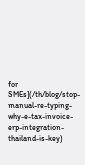for SMEs](/th/blog/stop-manual-re-typing-why-e-tax-invoice-erp-integration-thailand-is-key)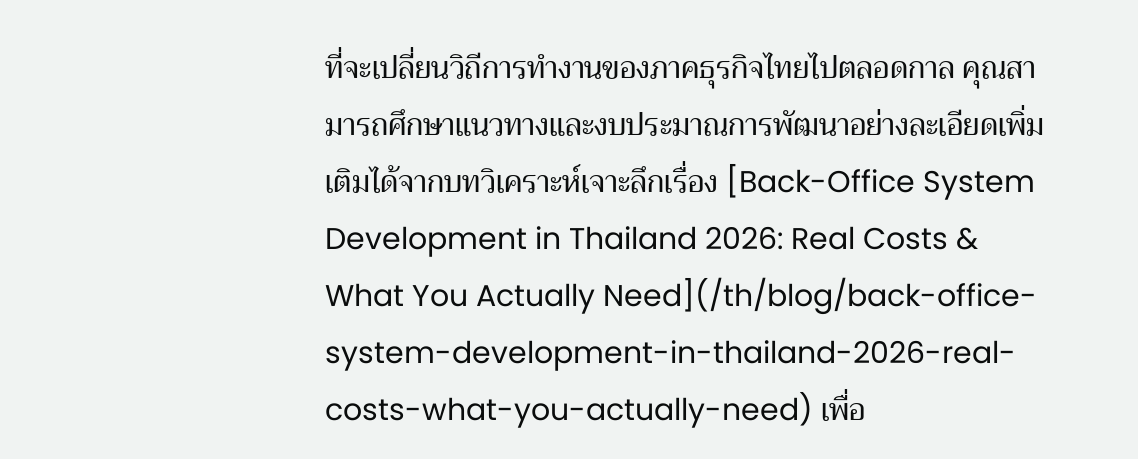ที่จะเปลี่ยนวิถีการทำงานของภาคธุรกิจไทยไปตลอดกาล คุณสามารถศึกษาแนวทางและงบประมาณการพัฒนาอย่างละเอียดเพิ่มเติมได้จากบทวิเคราะห์เจาะลึกเรื่อง [Back-Office System Development in Thailand 2026: Real Costs & What You Actually Need](/th/blog/back-office-system-development-in-thailand-2026-real-costs-what-you-actually-need) เพื่อ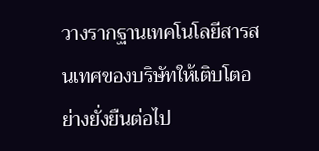วางรากฐานเทคโนโลยีสารสนเทศของบริษัทให้เติบโตอย่างยั่งยืนต่อไป